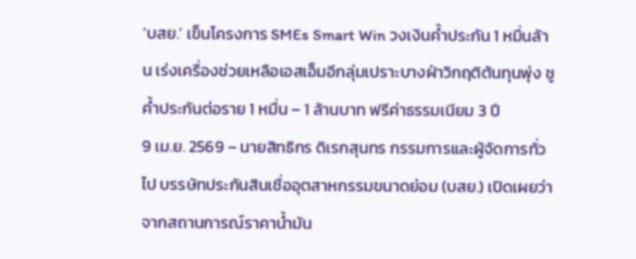‘บสย.’ เข็นโครงการ SMEs Smart Win วงเงินค้ำประกัน 1 หมื่นล้าน เร่งเครื่องช่วยเหลือเอสเอ็มอีกลุ่มเปราะบางฝ่าวิกฤติต้นทุนพุ่ง ชูค้ำประกันต่อราย 1 หมื่น – 1 ล้านบาท ฟรีค่าธรรมเนียม 3 ปี
9 เม.ย. 2569 – นายสิทธิกร ดิเรกสุนทร กรรมการและผู้จัดการทั่วไป บรรษัทประกันสินเชื่ออุตสาหกรรมขนาดย่อม (บสย.) เปิดเผยว่า จากสถานการณ์ราคาน้ำมัน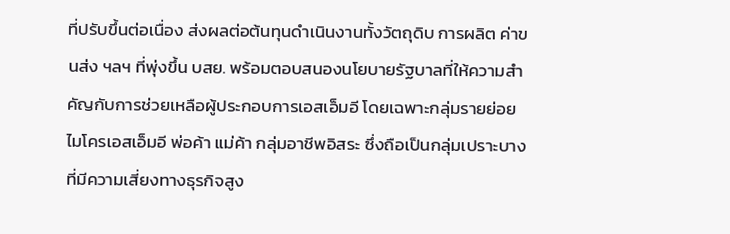ที่ปรับขึ้นต่อเนื่อง ส่งผลต่อต้นทุนดำเนินงานทั้งวัตถุดิบ การผลิต ค่าขนส่ง ฯลฯ ที่พุ่งขึ้น บสย. พร้อมตอบสนองนโยบายรัฐบาลที่ให้ความสำคัญกับการช่วยเหลือผู้ประกอบการเอสเอ็มอี โดยเฉพาะกลุ่มรายย่อย ไมโครเอสเอ็มอี พ่อค้า แม่ค้า กลุ่มอาชีพอิสระ ซึ่งถือเป็นกลุ่มเปราะบาง ที่มีความเสี่ยงทางธุรกิจสูง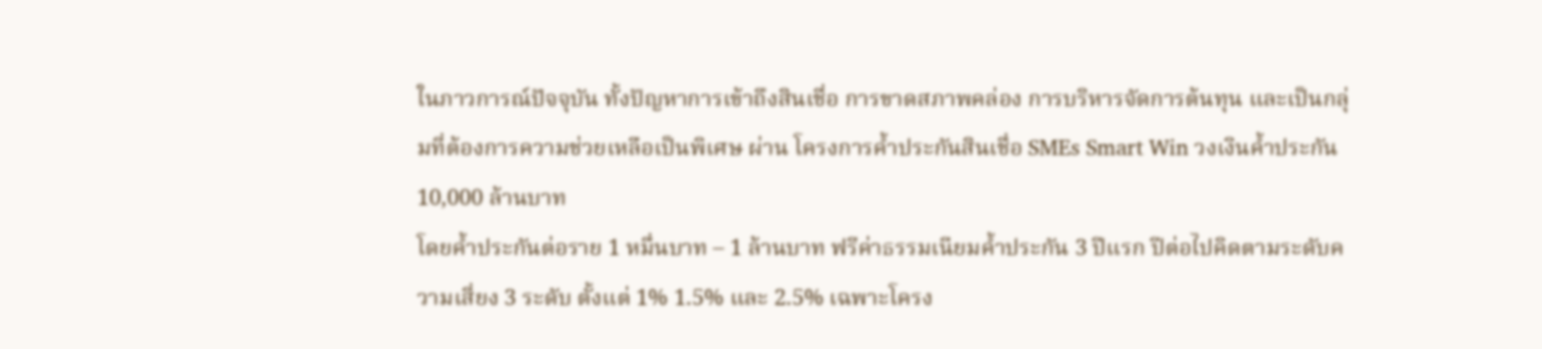ในภาวการณ์ปัจจุบัน ทั้งปัญหาการเข้าถึงสินเชื่อ การขาดสภาพคล่อง การบริหารจัดการต้นทุน และเป็นกลุ่มที่ต้องการความช่วยเหลือเป็นพิเศษ ผ่าน โครงการค้ำประกันสินเชื่อ SMEs Smart Win วงเงินค้ำประกัน 10,000 ล้านบาท
โดยค้ำประกันต่อราย 1 หมื่นบาท – 1 ล้านบาท ฟรีค่าธรรมเนียมค้ำประกัน 3 ปีแรก ปีต่อไปคิดตามระดับความเสี่ยง 3 ระดับ ตั้งแต่ 1% 1.5% และ 2.5% เฉพาะโครง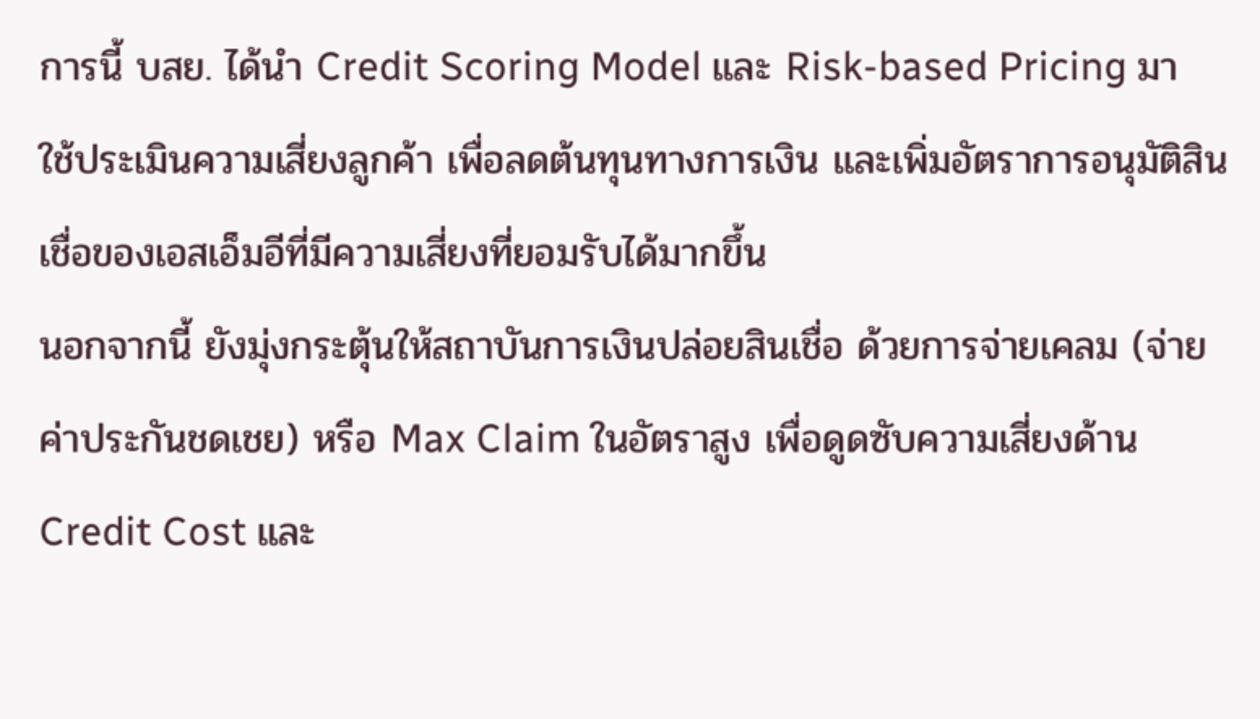การนี้ บสย. ได้นำ Credit Scoring Model และ Risk-based Pricing มาใช้ประเมินความเสี่ยงลูกค้า เพื่อลดต้นทุนทางการเงิน และเพิ่มอัตราการอนุมัติสินเชื่อของเอสเอ็มอีที่มีความเสี่ยงที่ยอมรับได้มากขึ้น
นอกจากนี้ ยังมุ่งกระตุ้นให้สถาบันการเงินปล่อยสินเชื่อ ด้วยการจ่ายเคลม (จ่ายค่าประกันชดเชย) หรือ Max Claim ในอัตราสูง เพื่อดูดซับความเสี่ยงด้าน Credit Cost และ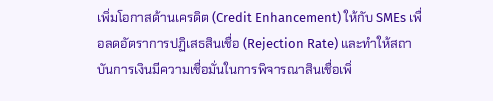เพิ่มโอกาสด้านเครดิต (Credit Enhancement) ให้กับ SMEs เพื่อลดอัตราการปฏิเสธสินเชื่อ (Rejection Rate) และทำให้สถาบันการเงินมีความเชื่อมั่นในการพิจารณาสินเชื่อเพิ่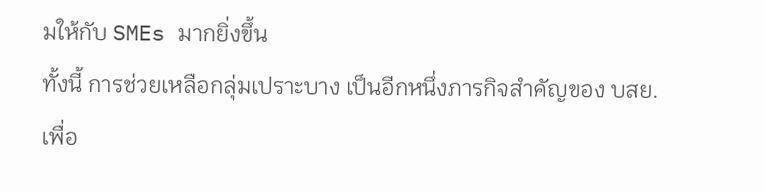มให้กับ SMEs มากยิ่งขึ้น
ทั้งนี้ การช่วยเหลือกลุ่มเปราะบาง เป็นอีกหนึ่งภารกิจสำคัญของ บสย. เพื่อ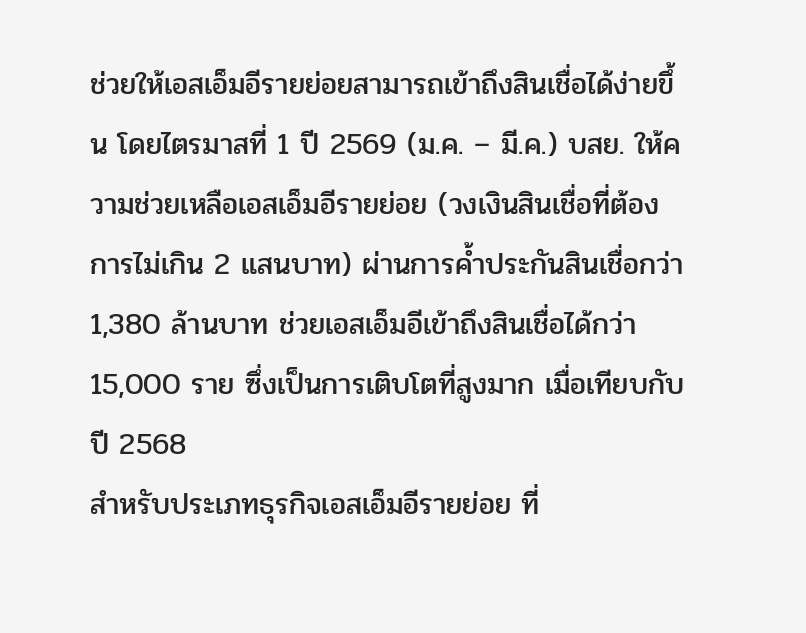ช่วยให้เอสเอ็มอีรายย่อยสามารถเข้าถึงสินเชื่อได้ง่ายขึ้น โดยไตรมาสที่ 1 ปี 2569 (ม.ค. – มี.ค.) บสย. ให้ความช่วยเหลือเอสเอ็มอีรายย่อย (วงเงินสินเชื่อที่ต้องการไม่เกิน 2 แสนบาท) ผ่านการค้ำประกันสินเชื่อกว่า 1,380 ล้านบาท ช่วยเอสเอ็มอีเข้าถึงสินเชื่อได้กว่า 15,000 ราย ซึ่งเป็นการเติบโตที่สูงมาก เมื่อเทียบกับปี 2568
สำหรับประเภทธุรกิจเอสเอ็มอีรายย่อย ที่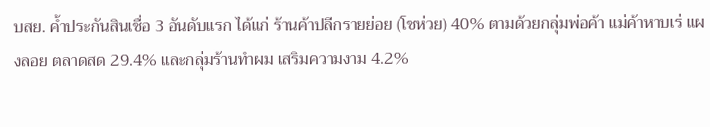บสย. ค้ำประกันสินเชื่อ 3 อันดับแรก ได้แก่ ร้านค้าปลีกรายย่อย (โชห่วย) 40% ตามด้วยกลุ่มพ่อค้า แม่ค้าหาบเร่ แผงลอย ตลาดสด 29.4% และกลุ่มร้านทำผม เสริมความงาม 4.2%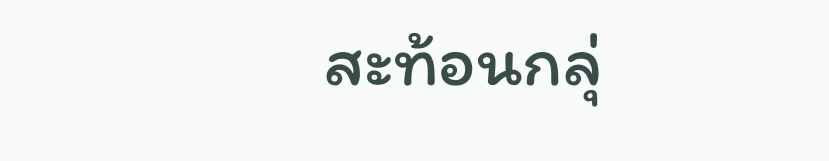สะท้อนกลุ่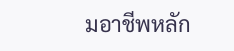มอาชีพหลัก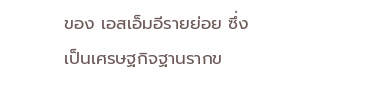ของ เอสเอ็มอีรายย่อย ซึ่งเป็นเศรษฐกิจฐานรากข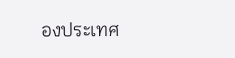องประเทศ